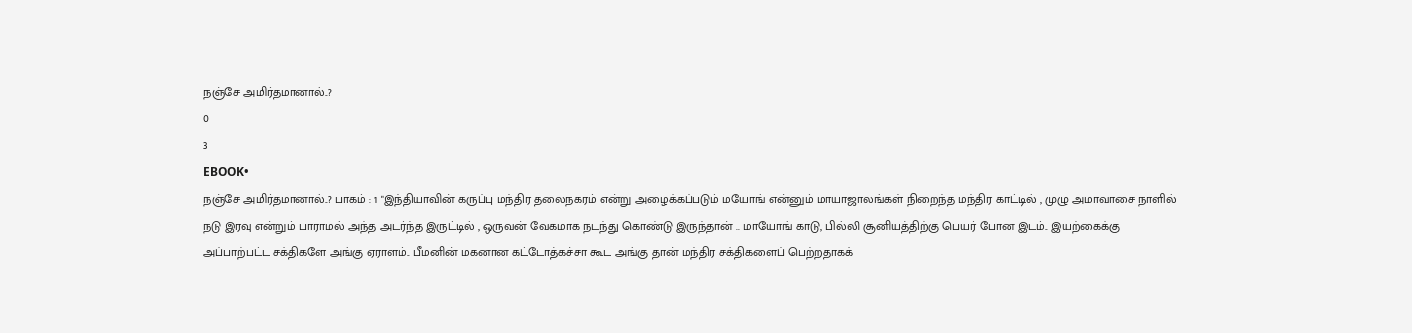நஞ்சே அமிர்தமானால்..?
0
3
EBOOK•
நஞ்சே அமிர்தமானால்..? பாகம் : 1 "இந்தியாவின் கருப்பு மந்திர தலைநகரம் என்று அழைக்கப்படும் மயோங் என்னும் மாயாஜாலங்கள் நிறைந்த மந்திர காட்டில் , முழு அமாவாசை நாளில் நடு இரவு என்றும் பாராமல் அந்த அடர்ந்த இருட்டில் , ஒருவன் வேகமாக நடந்து கொண்டு இருந்தான் .. மாயோங் காடு, பில்லி சூனியத்திற்கு பெயர் போன இடம்.. இயற்கைக்கு அப்பாற்பட்ட சக்திகளே அங்கு ஏராளம்.. பீமனின் மகனான கட்டோத்கச்சா கூட அங்கு தான் மந்திர சக்திகளைப் பெற்றதாகக்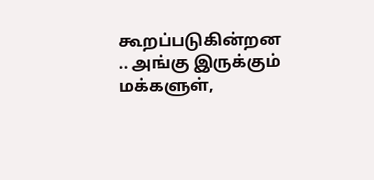கூறப்படுகின்றன .. அங்கு இருக்கும் மக்களுள்,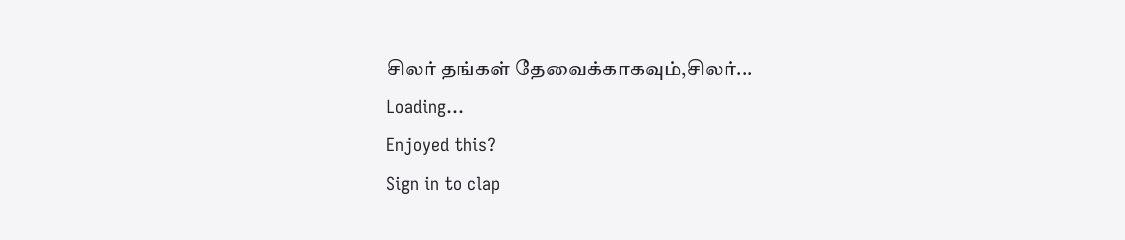சிலர் தங்கள் தேவைக்காகவும்,சிலர்...
Loading...
Enjoyed this?
Sign in to clap